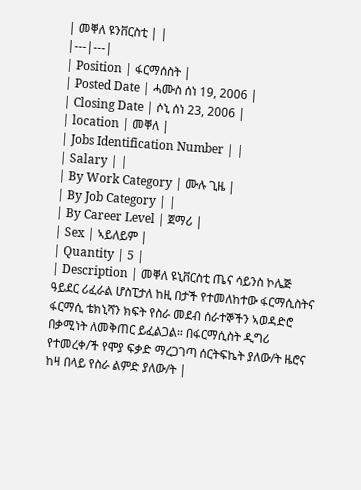| መቐለ ዩንቨርስቲ | |
|---|---|
| Position | ፋርማሰስት |
| Posted Date | ሓሙስ ሰነ 19, 2006 |
| Closing Date | ሶኒ ሰነ 23, 2006 |
| location | መቐለ |
| Jobs Identification Number | |
| Salary | |
| By Work Category | ሙሉ ጊዜ |
| By Job Category | |
| By Career Level | ጀማሪ |
| Sex | ኣይለይም |
| Quantity | 5 |
| Description | መቐለ ዩኒቨርስቲ ጤና ሳይንስ ኮሌጅ ዓይደር ሪፈራል ሆስፒታለ ከዚ በታች የተመለከተው ፋርማሲስትና ፋርማሲ ቴክኒሻን ክፍት የስራ መደብ ሰራተኞችን ኣወዳድሮ በቃሚነት ለመቅጠር ይፈልጋል። በፋርማሲስት ዲግሪ የተመረቀ/ች የሞያ ፍቃድ ማረጋገጣ ሰርትፍኬት ያለው/ት ዜሮና ከዛ በላይ የስራ ልምድ ያለው/ት |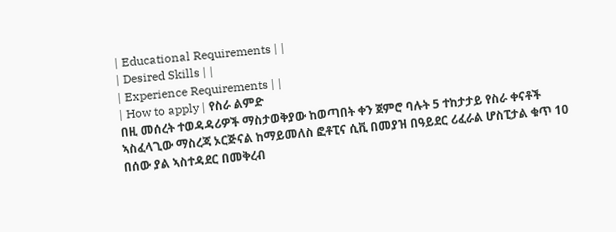| Educational Requirements | |
| Desired Skills | |
| Experience Requirements | |
| How to apply | የስራ ልምድ
በዚ መሰረት ተወዳዳሪዎች ማስታወቅያው ከወጣበት ቀን ጀምሮ ባሉት 5 ተከታታይ የስራ ቀናቶች ኣስፈላጊው ማስረጃ ኦርጅናል ከማይመለስ ፎቶፒና ሲቪ በመያዝ በዓይደር ሪፈራል ሆስፒታል ቁጥ 10 በሰው ያል ኣስተዳደር በመቅረብ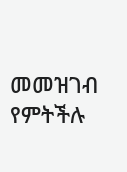መመዝገብ የምትችሉ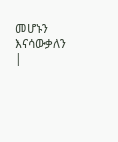መሆኑን እናሳውቃለን |